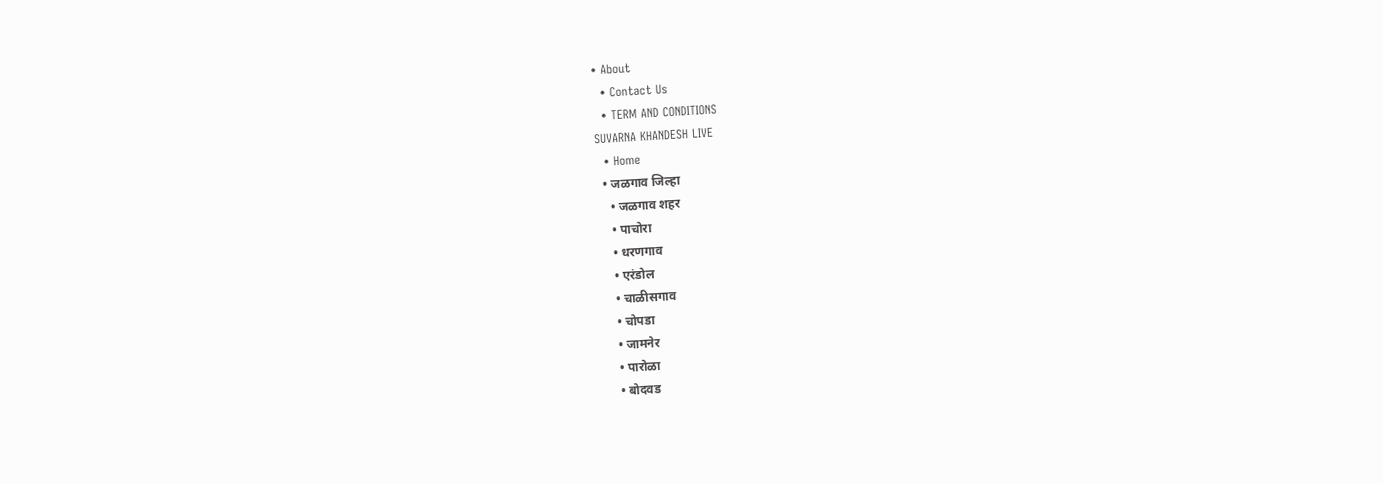• About
  • Contact Us
  • TERM AND CONDITIONS
SUVARNA KHANDESH LIVE
  • Home
  • जळगाव जिल्हा
    • जळगाव शहर
    • पाचोरा
    • धरणगाव
    • एरंडोल
    • चाळीसगाव
    • चोपडा
    • जामनेर
    • पारोळा
    • बोदवड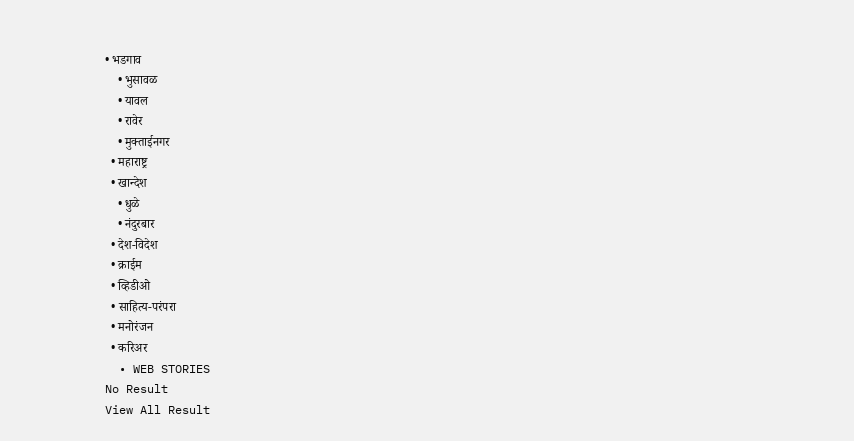• भडगाव
    • भुसावळ
    • यावल
    • रावेर
    • मुक्ताईनगर
  • महाराष्ट्र
  • खान्देश
    • धुळे
    • नंदुरबार
  • देश-विदेश
  • क्राईम
  • व्हिडीओ
  • साहित्य-परंपरा
  • मनोरंजन
  • करिअर
  • WEB STORIES
No Result
View All Result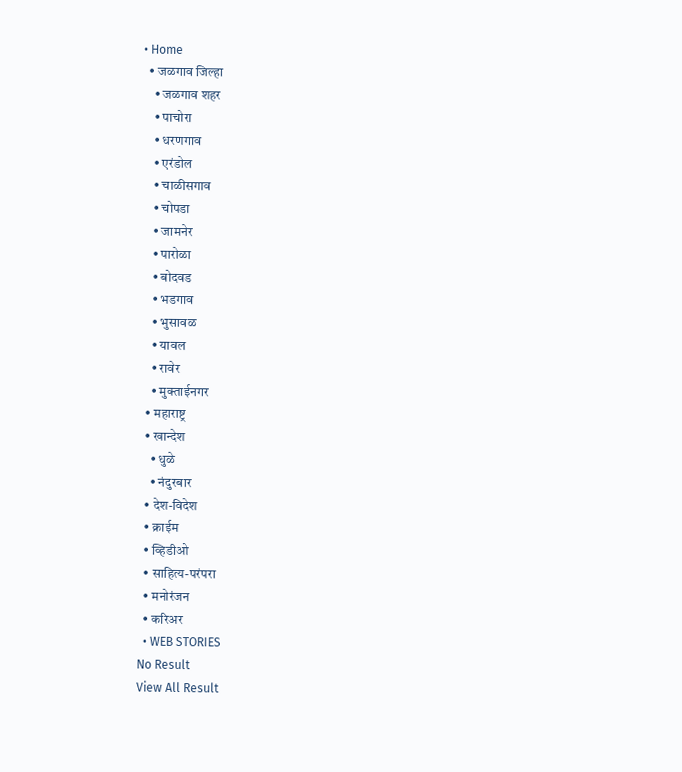• Home
  • जळगाव जिल्हा
    • जळगाव शहर
    • पाचोरा
    • धरणगाव
    • एरंडोल
    • चाळीसगाव
    • चोपडा
    • जामनेर
    • पारोळा
    • बोदवड
    • भडगाव
    • भुसावळ
    • यावल
    • रावेर
    • मुक्ताईनगर
  • महाराष्ट्र
  • खान्देश
    • धुळे
    • नंदुरबार
  • देश-विदेश
  • क्राईम
  • व्हिडीओ
  • साहित्य-परंपरा
  • मनोरंजन
  • करिअर
  • WEB STORIES
No Result
View All Result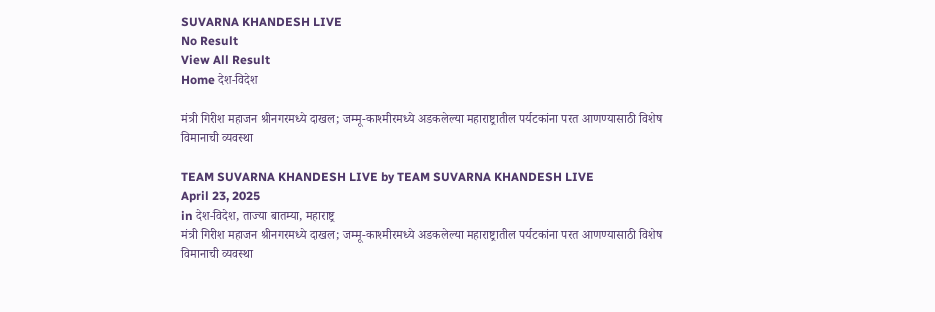SUVARNA KHANDESH LIVE
No Result
View All Result
Home देश-विदेश

मंत्री गिरीश महाजन श्रीनगरमध्ये दाखल; जम्मू-काश्मीरमध्ये अडकलेल्या महाराष्ट्रातील पर्यटकांना परत आणण्यासाठी विशेष विमानाची व्यवस्था

TEAM SUVARNA KHANDESH LIVE by TEAM SUVARNA KHANDESH LIVE
April 23, 2025
in देश-विदेश, ताज्या बातम्या, महाराष्ट्र
मंत्री गिरीश महाजन श्रीनगरमध्ये दाखल; जम्मू-काश्मीरमध्ये अडकलेल्या महाराष्ट्रातील पर्यटकांना परत आणण्यासाठी विशेष विमानाची व्यवस्था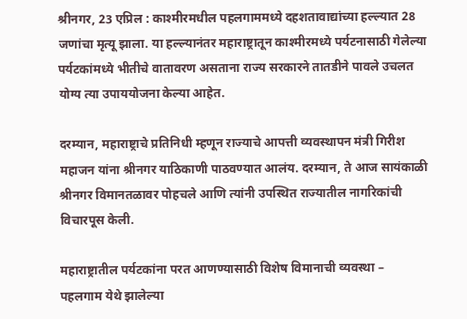श्रीनगर, 23 एप्रिल : काश्मीरमधील पहलगाममध्ये दहशतावाद्यांच्या हल्ल्यात 28 जणांचा मृत्यू झाला. या हल्ल्यानंतर महाराष्ट्रातून काश्मीरमध्ये पर्यटनासाठी गेलेल्या पर्यटकांमध्ये भीतीचे वातावरण असताना राज्य सरकारने तातडीने पावले उचलत योग्य त्या उपाययोजना केल्या आहेत.

दरम्यान, महाराष्ट्राचे प्रतिनिधी म्हणून राज्याचे आपत्ती व्यवस्थापन मंत्री गिरीश महाजन यांना श्रीनगर याठिकाणी पाठवण्यात आलंय. दरम्यान, ते आज सायंकाळी श्रीनगर विमानतळावर पोहचले आणि त्यांनी उपस्थित राज्यातील नागरिकांची विचारपूस केली.

महाराष्ट्रातील पर्यटकांना परत आणण्यासाठी विशेष विमानाची व्यवस्था –
पहलगाम येथे झालेल्या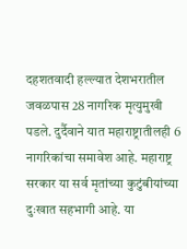दहशतवादी हल्ल्यात देशभरातील जवळपास 28 नागरिक मृत्युमुखी पडले. दुर्दैवाने यात महाराष्ट्रातीलही 6 नागरिकांचा समावेश आहे. महाराष्ट्र सरकार या सर्व मृतांच्या कुटुंबीयांच्या दुःखात सहभागी आहे. या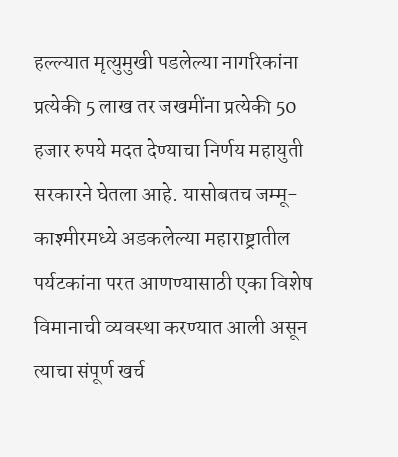हल्ल्यात मृत्युमुखी पडलेल्या नागरिकांना प्रत्येकी 5 लाख तर जखमींना प्रत्येकी 50 हजार रुपये मदत देण्याचा निर्णय महायुती सरकारने घेतला आहे. यासोबतच जम्मू-काश्मीरमध्ये अडकलेल्या महाराष्ट्रातील पर्यटकांना परत आणण्यासाठी एका विशेष विमानाची व्यवस्था करण्यात आली असून त्याचा संपूर्ण खर्च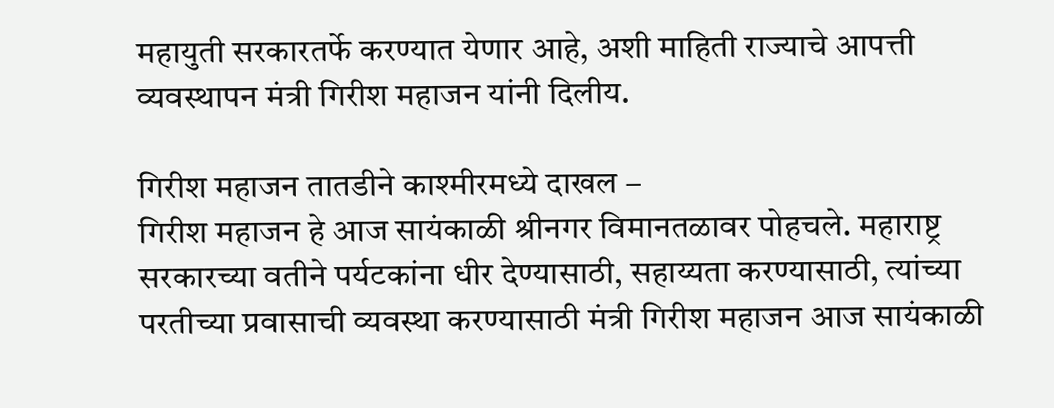महायुती सरकारतर्फे करण्यात येणार आहे, अशी माहिती राज्याचे आपत्ती व्यवस्थापन मंत्री गिरीश महाजन यांनी दिलीय.

गिरीश महाजन तातडीने काश्मीरमध्ये दाखल –
गिरीश महाजन हे आज सायंकाळी श्रीनगर विमानतळावर पोहचले. महाराष्ट्र सरकारच्या वतीने पर्यटकांना धीर देण्यासाठी, सहाय्यता करण्यासाठी, त्यांच्या परतीच्या प्रवासाची व्यवस्था करण्यासाठी मंत्री गिरीश महाजन आज सायंकाळी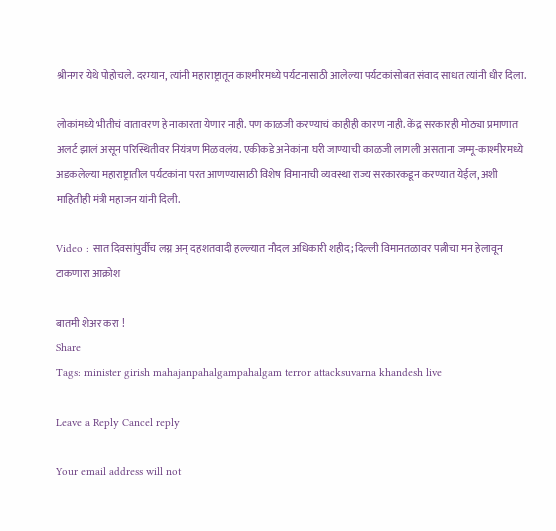श्रीनगर येथे पोहोचले. दरम्यान, त्यांनी महाराष्ट्रातून काश्मीरमध्ये पर्यटनासाठी आलेल्या पर्यटकांसोबत संवाद साधत त्यांनी धीर दिला.

लोकांमध्ये भीतीचं वातावरण हे नाकारता येणार नाही. पण काळजी करण्याचं काहीही कारण नाही. केंद्र सरकारही मोठ्या प्रमाणात अलर्ट झालं असून परिस्थितीवर नियंत्रण मिळवलंय. एकीकडे अनेकांना घरी जाण्याची काळजी लागली असताना जम्मू-काश्मीरमध्ये अडकलेल्या महाराष्ट्रातील पर्यटकांना परत आणण्यासाठी विशेष विमानाची व्यवस्था राज्य सरकारकडून करण्यात येईल, अशी माहितीही मंत्री महाजन यांनी दिली.

Video : सात दिवसांपुर्वीच लग्न अन् दहशतवादी हल्ल्यात नौदल अधिकारी शहीद; दिल्ली विमानतळावर पत्नीचा मन हेलावून टाकणारा आक्रोश

बातमी शेअर करा !
Share
Tags: minister girish mahajanpahalgampahalgam terror attacksuvarna khandesh live

Leave a Reply Cancel reply

Your email address will not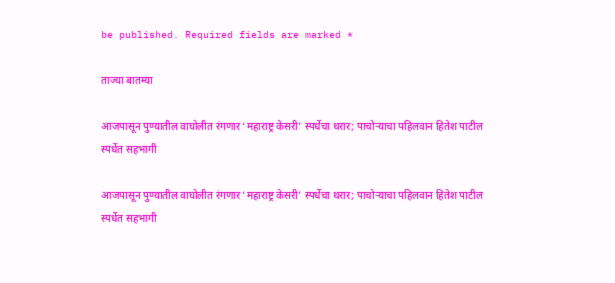be published. Required fields are marked *

ताज्या बातम्या

आजपासून पुण्यातील वाघोलीत रंगणार ‘महाराष्ट्र केसरी’ स्पर्धेचा थरार; पाचोऱ्याचा पहिलवान हितेश पाटील स्पर्धेत सहभागी

आजपासून पुण्यातील वाघोलीत रंगणार ‘महाराष्ट्र केसरी’ स्पर्धेचा थरार; पाचोऱ्याचा पहिलवान हितेश पाटील स्पर्धेत सहभागी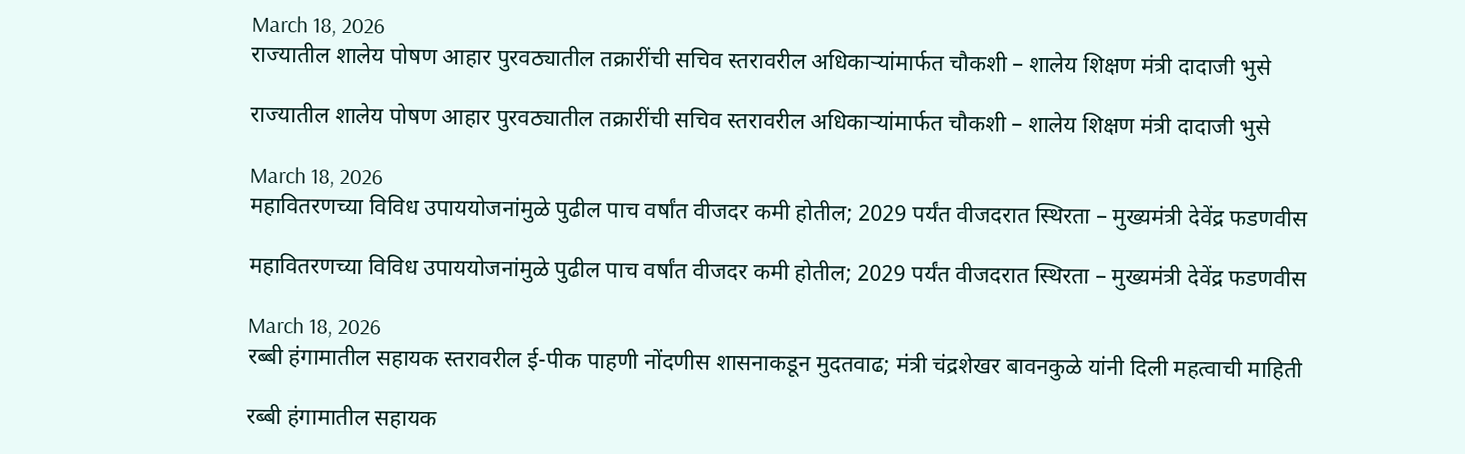March 18, 2026
राज्यातील शालेय पोषण आहार पुरवठ्यातील तक्रारींची सचिव स्तरावरील अधिकाऱ्यांमार्फत चौकशी – शालेय शिक्षण मंत्री दादाजी भुसे

राज्यातील शालेय पोषण आहार पुरवठ्यातील तक्रारींची सचिव स्तरावरील अधिकाऱ्यांमार्फत चौकशी – शालेय शिक्षण मंत्री दादाजी भुसे

March 18, 2026
महावितरणच्या विविध उपाययोजनांमुळे पुढील पाच वर्षांत वीजदर कमी होतील; 2029 पर्यंत वीजदरात स्थिरता – मुख्यमंत्री देवेंद्र फडणवीस

महावितरणच्या विविध उपाययोजनांमुळे पुढील पाच वर्षांत वीजदर कमी होतील; 2029 पर्यंत वीजदरात स्थिरता – मुख्यमंत्री देवेंद्र फडणवीस

March 18, 2026
रब्बी हंगामातील सहायक स्तरावरील ई-पीक पाहणी नोंदणीस शासनाकडून मुदतवाढ; मंत्री चंद्रशेखर बावनकुळे यांनी दिली महत्वाची माहिती

रब्बी हंगामातील सहायक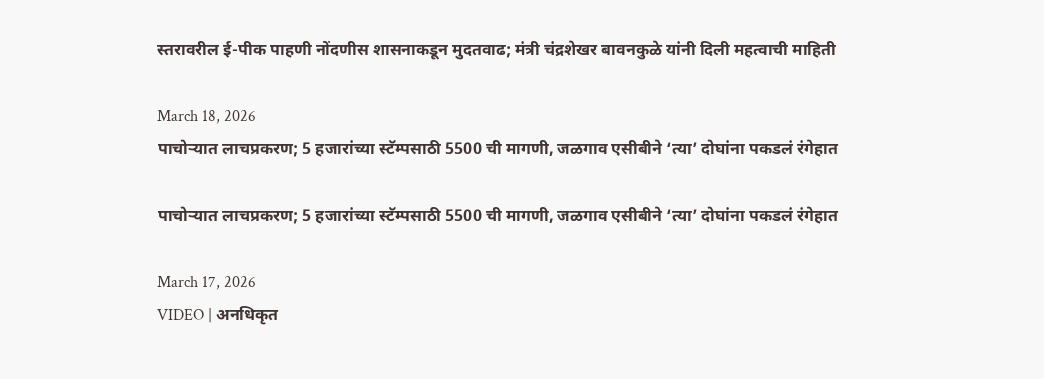स्तरावरील ई-पीक पाहणी नोंदणीस शासनाकडून मुदतवाढ; मंत्री चंद्रशेखर बावनकुळे यांनी दिली महत्वाची माहिती

March 18, 2026
पाचोऱ्यात लाचप्रकरण; 5 हजारांच्या स्टॅम्पसाठी 5500 ची मागणी, जळगाव एसीबीने ‘त्या’ दोघांना पकडलं रंगेहात

पाचोऱ्यात लाचप्रकरण; 5 हजारांच्या स्टॅम्पसाठी 5500 ची मागणी, जळगाव एसीबीने ‘त्या’ दोघांना पकडलं रंगेहात

March 17, 2026
VIDEO | अनधिकृत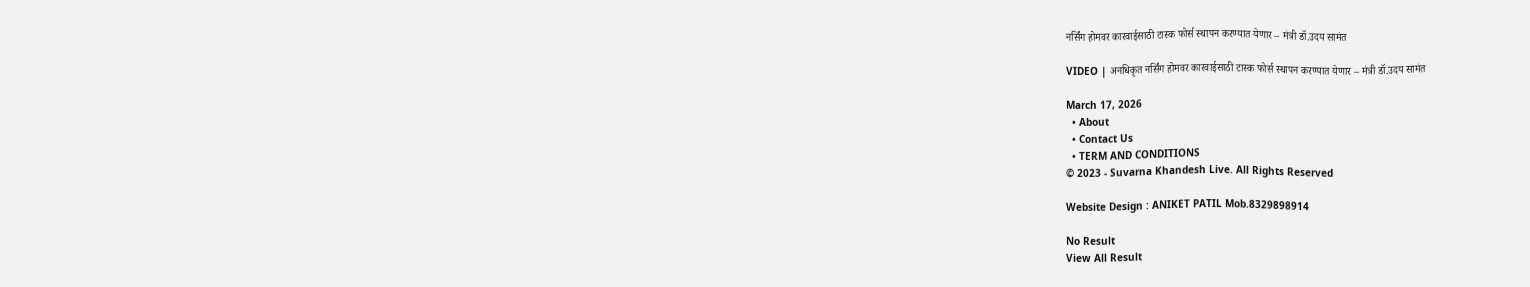नर्सिंग होमवर कारवाईसाठी टास्क फोर्स स्थापन करण्यात येणार – मंत्री डॉ.उदय सामंत

VIDEO | अनधिकृत नर्सिंग होमवर कारवाईसाठी टास्क फोर्स स्थापन करण्यात येणार – मंत्री डॉ.उदय सामंत

March 17, 2026
  • About
  • Contact Us
  • TERM AND CONDITIONS
© 2023 - Suvarna Khandesh Live. All Rights Reserved

Website Design : ANIKET PATIL Mob.8329898914

No Result
View All Result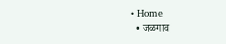• Home
  • जळगाव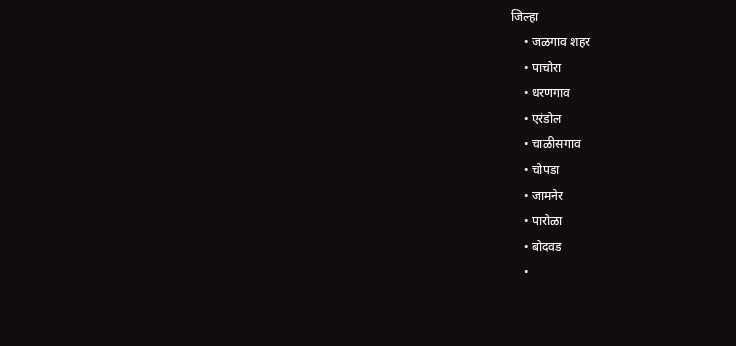जिल्हा
    • जळगाव शहर
    • पाचोरा
    • धरणगाव
    • एरंडोल
    • चाळीसगाव
    • चोपडा
    • जामनेर
    • पारोळा
    • बोदवड
    •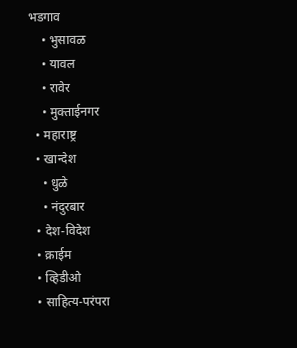भडगाव
    • भुसावळ
    • यावल
    • रावेर
    • मुक्ताईनगर
  • महाराष्ट्र
  • खान्देश
    • धुळे
    • नंदुरबार
  • देश-विदेश
  • क्राईम
  • व्हिडीओ
  • साहित्य-परंपरा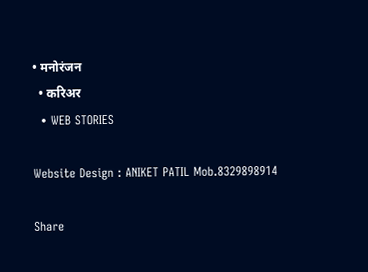• मनोरंजन
  • करिअर
  • WEB STORIES

Website Design : ANIKET PATIL Mob.8329898914

Share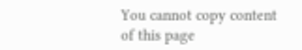You cannot copy content of this page